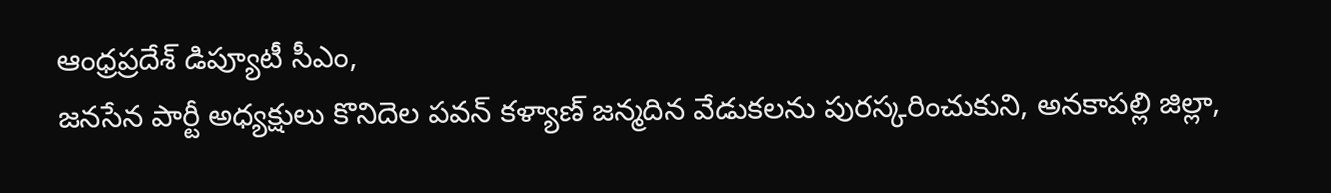ఆంధ్రప్రదేశ్ డిప్యూటీ సీఎం,
జనసేన పార్టీ అధ్యక్షులు కొనిదెల పవన్ కళ్యాణ్ జన్మదిన వేడుకలను పురస్కరించుకుని, అనకాపల్లి జిల్లా,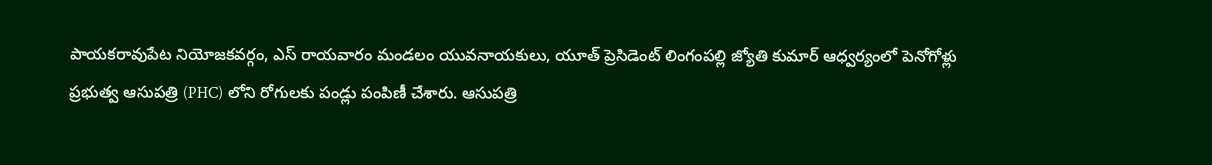పాయకరావుపేట నియోజకవర్గం, ఎస్ రాయవారం మండలం యువనాయకులు, యూత్ ప్రెసిడెంట్ లింగంపల్లి జ్యోతి కుమార్ ఆధ్వర్యంలో పెనోగోళ్లు ప్రభుత్వ ఆసుపత్రి (PHC) లోని రోగులకు పండ్లు పంపిణీ చేశారు. ఆసుపత్రి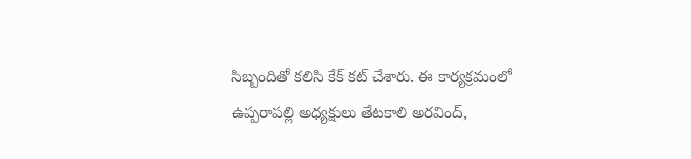సిబ్బందితో కలిసి కేక్ కట్ చేశారు. ఈ కార్యక్రమంలో ఉప్పరాపల్లి అధ్యక్షులు తేటకాలి అరవింద్,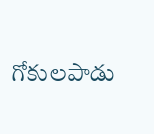గోకులపాడు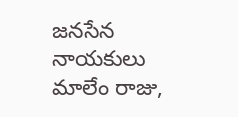జనసేన నాయకులు మాలేం రాజు,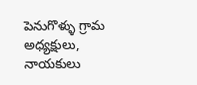పెనుగొళ్ళు గ్రామ అధ్యక్షులు, నాయకులు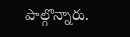పాల్గొన్నారు.